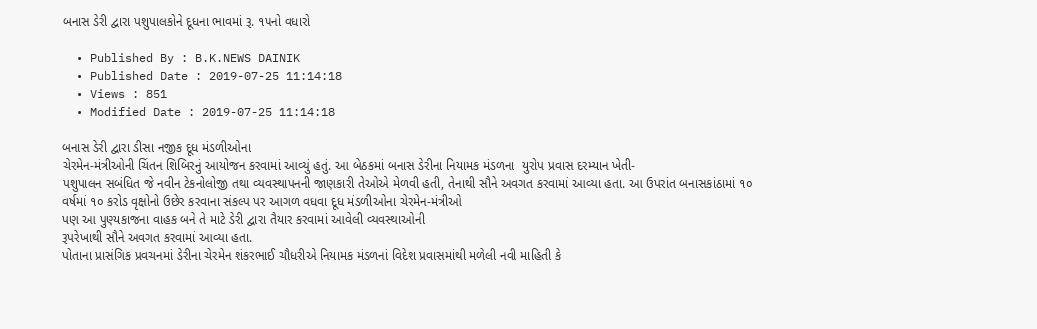બનાસ ડેરી દ્વારા પશુપાલકોને દૂધના ભાવમાં રૂ. ૧૫નો વધારો

  • Published By : B.K.NEWS DAINIK
  • Published Date : 2019-07-25 11:14:18
  • Views : 851
  • Modified Date : 2019-07-25 11:14:18

બનાસ ડેરી દ્વારા ડીસા નજીક દૂધ મંડળીઓના
ચેરમેન-મંત્રીઓની ચિંતન શિબિરનું આયોજન કરવામાં આવ્યું હતું. આ બેઠકમાં બનાસ ડેરીના નિયામક મંડળના  યુરોપ પ્રવાસ દરમ્યાન ખેતી-
પશુપાલન સબંધિત જે નવીન ટેકનોલોજી તથા વ્યવસ્થાપનની જાણકારી તેઓએ મેળવી હતી, તેનાથી સૌને અવગત કરવામાં આવ્યા હતા. આ ઉપરાંત બનાસકાંઠામાં ૧૦ વર્ષમાં ૧૦ કરોડ વૃક્ષોનો ઉછેર કરવાના સંકલ્પ પર આગળ વધવા દૂધ મંડળીઓના ચેરમેન-મંત્રીઓ
પણ આ પુણ્યકાજના વાહક બને તે માટે ડેરી દ્વારા તૈયાર કરવામાં આવેલી વ્યવસ્થાઓની
રૂપરેખાથી સૌને અવગત કરવામાં આવ્યા હતા.
પોતાના પ્રાસંગિક પ્રવચનમાં ડેરીના ચેરમેન શંકરભાઈ ચૌધરીએ નિયામક મંડળનાં વિદેશ પ્રવાસમાંથી મળેલી નવી માહિતી કે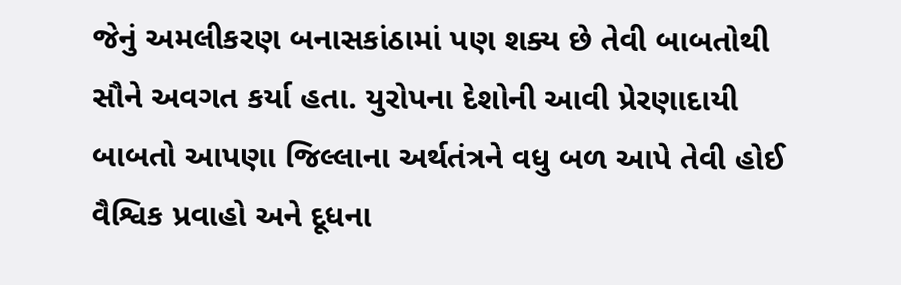જેનું અમલીકરણ બનાસકાંઠામાં પણ શક્ય છે તેવી બાબતોથી સૌને અવગત કર્યા હતા. યુરોપના દેશોની આવી પ્રેરણાદાયી બાબતો આપણા જિલ્લાના અર્થતંત્રને વધુ બળ આપે તેવી હોઈ વૈશ્વિક પ્રવાહો અને દૂધના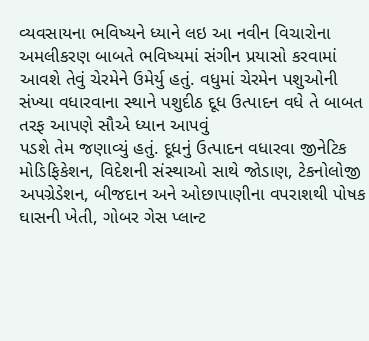વ્યવસાયના ભવિષ્યને ધ્યાને લઇ આ નવીન વિચારોના અમલીકરણ બાબતે ભવિષ્યમાં સંગીન પ્રયાસો કરવામાં આવશે તેવું ચેરમેને ઉમેર્યુ હતું. વધુમાં ચેરમેન પશુઓની સંખ્યા વધારવાના સ્થાને પશુદીઠ દૂધ ઉત્પાદન વધે તે બાબત તરફ આપણે સૌએ ધ્યાન આપવું
પડશે તેમ જણાવ્યું હતું. દૂધનું ઉત્પાદન વધારવા જીનેટિક મોડિફિકેશન, વિદેશની સંસ્થાઓ સાથે જોડાણ, ટેકનોલોજી અપગ્રેડેશન, બીજદાન અને ઓછાપાણીના વપરાશથી પોષક ઘાસની ખેતી, ગોબર ગેસ પ્લાન્ટ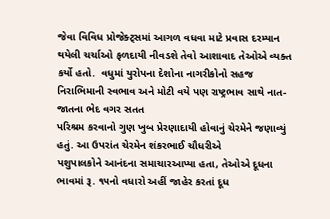જેવા વિવિધ પ્રોજેક્ટ્‌સમાં આગળ વધવા માટે પ્રવાસ દરમ્યાન થયેલી ચર્ચાઓ ફળદાયી નીવડશે તેવો આશાવાદ તેઓએ વ્યક્ત કર્યો હતો.  વધુમાં યુરોપના દેશોના નાગરીકોનો સહજ નિરાભિમાની સ્વભાવ અને મોટી વયે પણ રાષ્ટ્રભાવ સાથે નાત-જાતના ભેદ વગર સતત
પરિશ્રમ કરવાનો ગુણ ખુબ પ્રેરણાદાયી હોવાનું ચેરમેને જણાવ્યું હતું. આ ઉપરાંત ચેરમેન શંકરભાઈ ચૌધરીએ
પશુપાલકોને આનંદના સમાચારઆપ્યા હતા, તેઓએ દૂધના ભાવમાં રૂ. ૧૫નો વધારો અહીં જાહેર કરતાં દૂધ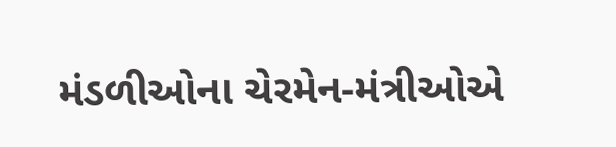મંડળીઓના ચેરમેન-મંત્રીઓએ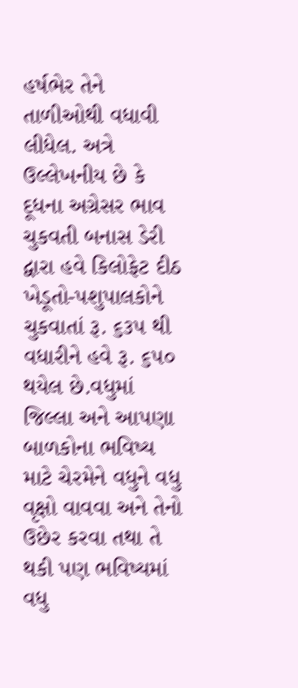હર્ષભેર તેને તાળીઓથી વધાવી લીધેલ. અત્રે ઉલ્લેખનીય છે કે દૂધના અગ્રેસર ભાવ ચુકવતી બનાસ ડેરી દ્વારા હવે કિલોફેટ દીઠ ખેડૂતો-પશુપાલકોને ચુકવાતાં રૂ. ૬૩૫ થી વધારીને હવે રૂ. ૬૫૦ થયેલ છે.વધુમાં જિલ્લા અને આપણા બાળકોના ભવિષ્ય માટે ચેરમેને વધુને વધુ વૃક્ષો વાવવા અને તેનો ઉછેર કરવા તથા તે થકી પણ ભવિષ્યમાં વધુ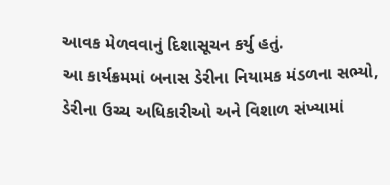આવક મેળવવાનું દિશાસૂચન કર્યુ હતું.
આ કાર્યક્રમમાં બનાસ ડેરીના નિયામક મંડળના સભ્યો, ડેરીના ઉચ્ચ અધિકારીઓ અને વિશાળ સંખ્યામાં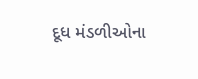દૂધ મંડળીઓના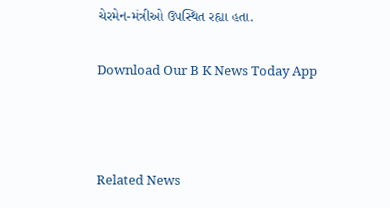ચેરમેન-મંત્રીઓ ઉપસ્થિત રહ્યા હતા.

Download Our B K News Today App



Related News